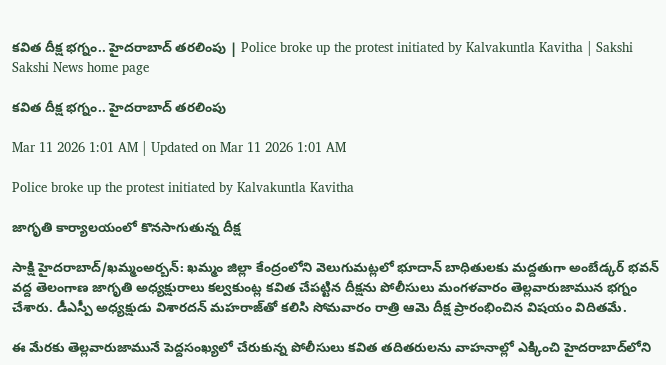కవిత దీక్ష భగ్నం.. హైదరాబాద్‌ తరలింపు | Police broke up the protest initiated by Kalvakuntla Kavitha | Sakshi
Sakshi News home page

కవిత దీక్ష భగ్నం.. హైదరాబాద్‌ తరలింపు

Mar 11 2026 1:01 AM | Updated on Mar 11 2026 1:01 AM

Police broke up the protest initiated by Kalvakuntla Kavitha

జాగృతి కార్యాలయంలో కొనసాగుతున్న దీక్ష

సాక్షి హైదరాబాద్‌/ఖమ్మంఅర్బన్‌: ఖమ్మం జిల్లా కేంద్రంలోని వెలుగుమట్లలో భూదాన్‌ బాధితులకు మద్దతుగా అంబేడ్కర్‌ భవన్‌ వద్ద తెలంగాణ జాగృతి అధ్యక్షురాలు కల్వకుంట్ల కవిత చేపట్టిన దీక్షను పోలీసులు మంగళవారం తెల్లవారుజామున భగ్నం చేశారు. డీఎస్పీ అధ్యక్షుడు విశారదన్‌ మహరాజ్‌తో కలిసి సోమవారం రాత్రి ఆమె దీక్ష ప్రారంభించిన విషయం విదితమే.

ఈ మేరకు తెల్లవారుజామునే పెద్దసంఖ్యలో చేరుకున్న పోలీసులు కవిత తదితరులను వాహనాల్లో ఎక్కించి హైదరాబాద్‌లోని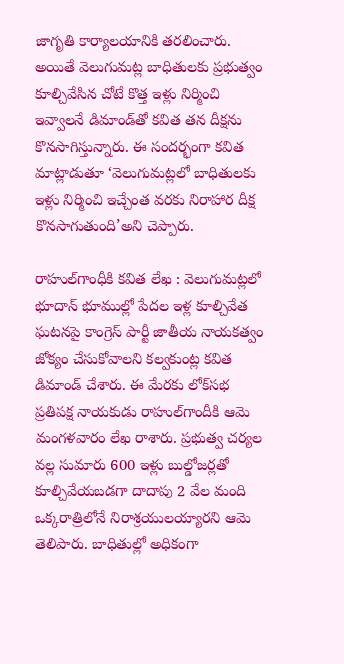జాగృతి కార్యాలయానికి తరలించారు. అయితే వెలుగుమట్ల బాధితులకు ప్రభుత్వం కూల్చివేసిన చోటే కొత్త ఇళ్లు నిర్మించి ఇవ్వాలనే డిమాండ్‌తో కవిత తన దీక్షను కొనసాగిస్తున్నారు. ఈ సందర్భంగా కవిత మాట్లాడుతూ ‘వెలుగుమట్లలో బాధితులకు ఇళ్లు నిర్మించి ఇచ్చేంత వరకు నిరాహార దీక్ష కొనసాగుతుంది’అని చెప్పారు.

రాహుల్‌గాంధీకి కవిత లేఖ : వెలుగుమట్లలో భూదాన్‌ భూముల్లో పేదల ఇళ్ల కూల్చివేత ఘటనపై కాంగ్రెస్‌ పార్టీ జాతీయ నాయకత్వం జోక్యం చేసుకోవాలని కల్వకుంట్ల కవిత డిమాండ్‌ చేశారు. ఈ మేరకు లోక్‌సభ ప్రతిపక్ష నాయకుడు రాహుల్‌గాందీకి ఆమె మంగళవారం లేఖ రాశారు. ప్రభుత్వ చర్యల వల్ల సుమారు 600 ఇళ్లు బుల్డోజర్లతో కూల్చివేయబడగా దాదాపు 2 వేల మంది ఒక్కరాత్రిలోనే నిరాశ్రయులయ్యారని ఆమె తెలిపారు. బాధితుల్లో అధికంగా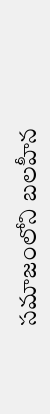సమాజంలోని బలహీన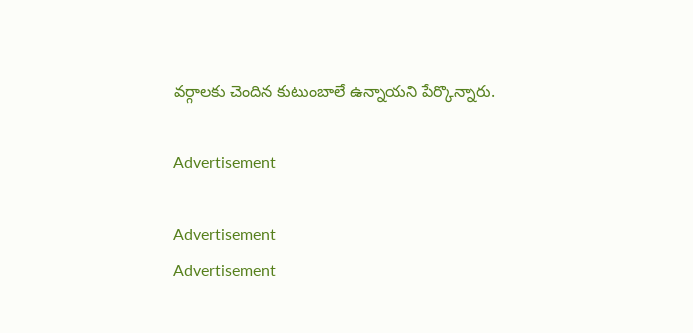వర్గాలకు చెందిన కుటుంబాలే ఉన్నాయని పేర్కొన్నారు.

Advertisement

Advertisement
Advertisement